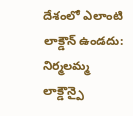దేశంలో ఎలాంటి లాక్డౌన్ ఉండదు: నిర్మలమ్మ
లాక్డౌన్పై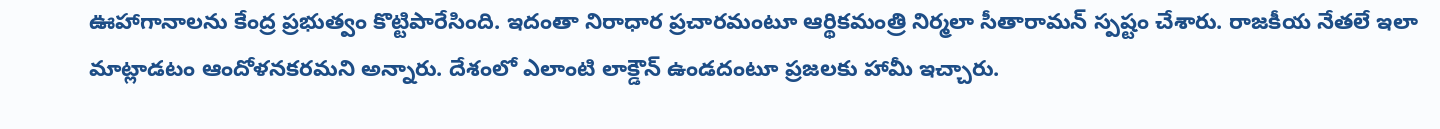ఊహాగానాలను కేంద్ర ప్రభుత్వం కొట్టిపారేసింది. ఇదంతా నిరాధార ప్రచారమంటూ ఆర్థికమంత్రి నిర్మలా సీతారామన్ స్పష్టం చేశారు. రాజకీయ నేతలే ఇలా మాట్లాడటం ఆందోళనకరమని అన్నారు. దేశంలో ఎలాంటి లాక్డౌన్ ఉండదంటూ ప్రజలకు హామీ ఇచ్చారు.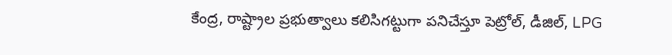కేంద్ర, రాష్ట్రాల ప్రభుత్వాలు కలిసిగట్టుగా పనిచేస్తూ పెట్రోల్, డీజిల్, LPG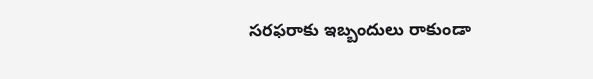సరఫరాకు ఇబ్బందులు రాకుండా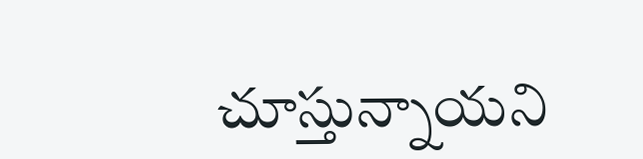చూస్తున్నాయని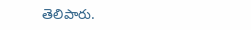తెలిపారు.